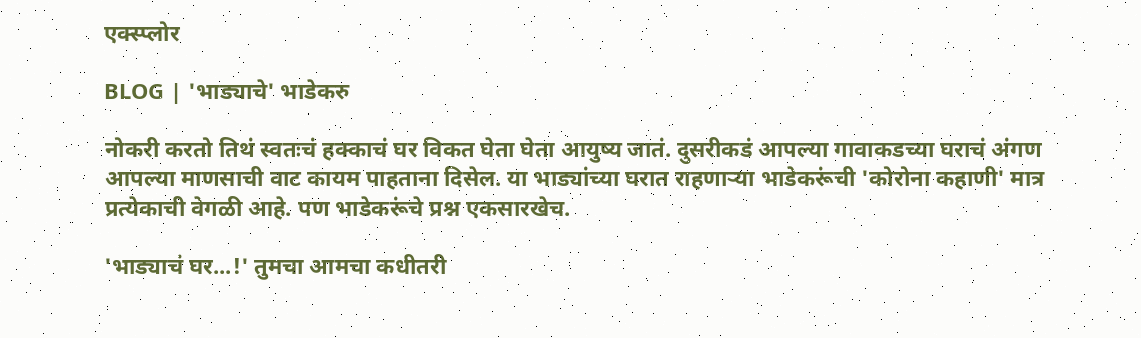एक्स्प्लोर

BLOG | 'भाड्याचे' भाडेकरु

नोकरी करतो तिथं स्वतःचं हक्काचं घर विकत घेता घेता आयुष्य जातं. दुसरीकडं आपल्या गावाकडच्या घराचं अंगण आपल्या माणसाची वाट कायम पाहताना दिसेल. या भाड्यांच्या घरात राहणाऱ्या भाडेकरूंची 'कोरोना कहाणी' मात्र प्रत्येकाची वेगळी आहे. पण भाडेकरूंचे प्रश्न एकसारखेच.

'भाड्याचं घर...!' तुमचा आमचा कधीतरी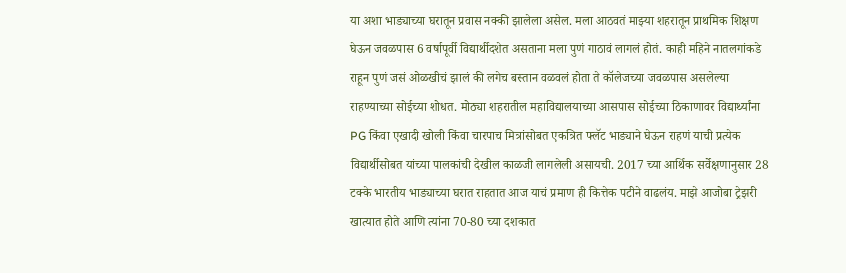या अशा भाड्याच्या घरातून प्रवास नक्की झालेला असेल. मला आठवतं माझ्या शहरातून प्राथमिक शिक्षण घेऊन जवळपास 6 वर्षापूर्वी विद्यार्थीदशेत असताना मला पुणं गाठावं लागलं होतं. काही महिने नातलगांकडे राहून पुणं जसं ओळखीचं झालं की लगेच बस्तान वळवलं होता ते कॉलेजच्या जवळपास असलेल्या राहण्याच्या सोईच्या शोधत. मोठ्या शहरातील महाविद्यालयाच्या आसपास सोईच्या ठिकाणावर विद्यार्थ्यांना PG किंवा एखादी खोली किंवा चारपाच मित्रांसोबत एकत्रित फ्लॅट भाड्याने घेऊन राहणं याची प्रत्येक विद्यार्थीसोबत यांच्या पालकांची देखील काळजी लागलेली असायची. 2017 च्या आर्थिक सर्वेक्षणानुसार 28 टक्के भारतीय भाड्याच्या घरात राहतात आज याचं प्रमाण ही कित्तेक पटीने वाढलंय. माझे आजोबा ट्रेझरी खात्यात होते आणि त्यांना 70-80 च्या दशकात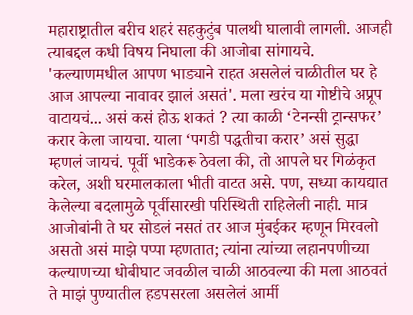महाराष्ट्रातील बरीच शहरं सहकुटुंब पालथी घालावी लागली. आजही त्याबद्दल कधी विषय निघाला की आजोबा सांगायचे. 'कल्याणमधील आपण भाड्याने राहत असलेलं चाळीतील घर हे आज आपल्या नावावर झालं असतं'. मला खरंच या गोष्टीचे अप्रूप वाटायचं... असं कसं होऊ शकतं ? त्या काळी ‘टेनन्सी ट्रान्सफर’ करार केला जायचा. याला ‘पगडी पद्धतीचा करार’ असं सुद्धा म्हणलं जायचं. पूर्वी भाडेकरू ठेवला की, तो आपले घर गिळंकृत करेल, अशी घरमालकाला भीती वाटत असे. पण, सध्या कायद्यात केलेल्या बदलामुळे पूर्वीसारखी परिस्थिती राहिलेली नाही. मात्र आजोबांनी ते घर सोडलं नसतं तर आज मुंबईकर म्हणून मिरवलो असतो असं माझे पप्पा म्हणतात; त्यांना त्यांच्या लहानपणीच्या कल्याणच्या धोबीघाट जवळील चाळी आठवल्या की मला आठवतं ते माझं पुण्यातील हडपसरला असलेलं आर्मी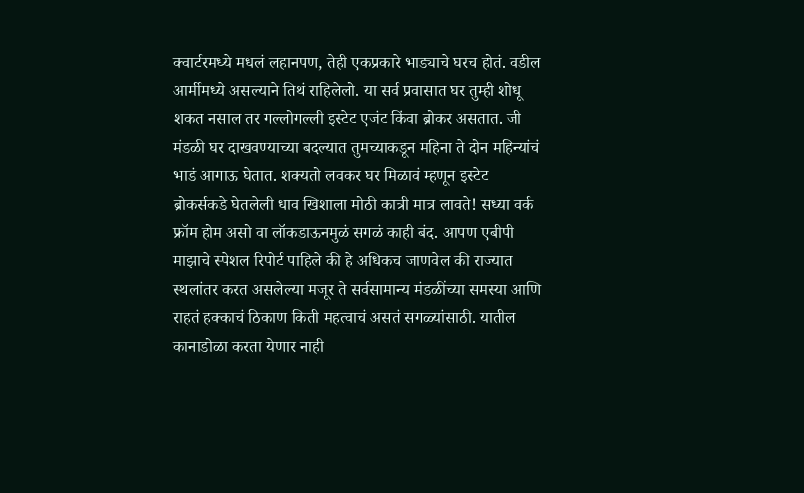क्वार्टरमध्ये मधलं लहानपण, तेही एकप्रकारे भाड्याचे घरच होतं. वडील आर्मीमध्ये असल्याने तिथं राहिलेलो. या सर्व प्रवासात घर तुम्ही शोधू शकत नसाल तर गल्लोगल्ली इस्टेट एजंट किंवा ब्रोकर असतात. जी मंडळी घर दाखवण्याच्या बदल्यात तुमच्याकडून महिना ते दोन महिन्यांचं भाडं आगाऊ घेतात. शक्यतो लवकर घर मिळावं म्हणून इस्टेट ब्रोकर्सकडे घेतलेली धाव खिशाला मोठी कात्री मात्र लावते! सध्या वर्क फ्रॉम होम असो वा लॉकडाऊनमुळं सगळं काही बंद. आपण एबीपी माझाचे स्पेशल रिपोर्ट पाहिले की हे अधिकच जाणवेल की राज्यात स्थलांतर करत असलेल्या मजूर ते सर्वसामान्य मंडळींच्या समस्या आणि राहतं हक्काचं ठिकाण किती महत्वाचं असतं सगळ्यांसाठी. यातील कानाडोळा करता येणार नाही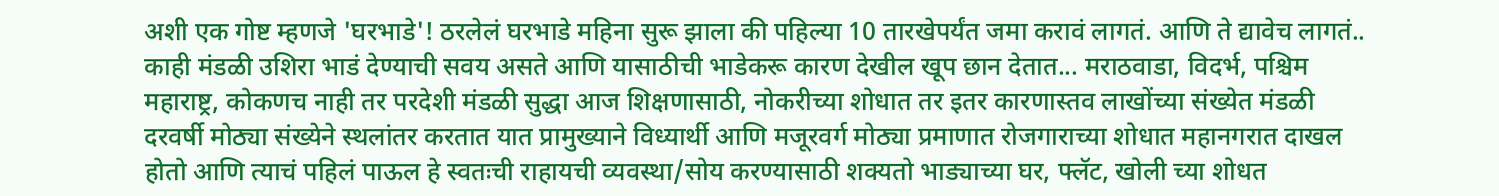अशी एक गोष्ट म्हणजे 'घरभाडे'! ठरलेलं घरभाडे महिना सुरू झाला की पहिल्या 10 तारखेपर्यंत जमा करावं लागतं. आणि ते द्यावेच लागतं.. काही मंडळी उशिरा भाडं देण्याची सवय असते आणि यासाठीची भाडेकरू कारण देखील खूप छान देतात... मराठवाडा, विदर्भ, पश्चिम महाराष्ट्र, कोकणच नाही तर परदेशी मंडळी सुद्धा आज शिक्षणासाठी, नोकरीच्या शोधात तर इतर कारणास्तव लाखोंच्या संख्येत मंडळी दरवर्षी मोठ्या संख्येने स्थलांतर करतात यात प्रामुख्याने विध्यार्थी आणि मजूरवर्ग मोठ्या प्रमाणात रोजगाराच्या शोधात महानगरात दाखल होतो आणि त्याचं पहिलं पाऊल हे स्वतःची राहायची व्यवस्था/सोय करण्यासाठी शक्यतो भाड्याच्या घर, फ्लॅट, खोली च्या शोधत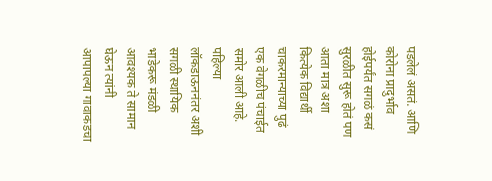पडलेलं असतं. आणि कोरोना प्रादुर्भाव होईपर्यंत सगळं कसं सुरळीत सुरू होतं पण आता मात्र अशा कित्येक विद्यार्थी चाकरमान्याच्या पुढं एक वेगळीच पंचाईत समोर आली आहे. पहिल्या लॉकडाऊननंतर अशी सगळी स्थायिक भाडेकरू मंडळी आवश्यक ते सामान घेऊन त्यांनी आपापल्या गावाकडचा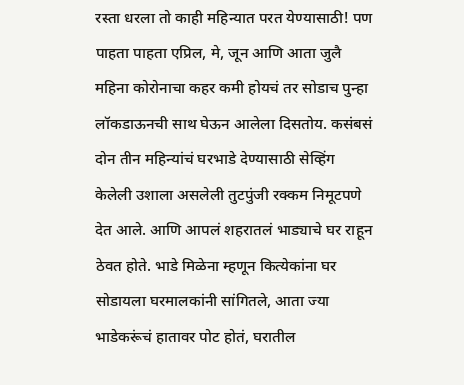रस्ता धरला तो काही महिन्यात परत येण्यासाठी! पण पाहता पाहता एप्रिल, मे, जून आणि आता जुलै महिना कोरोनाचा कहर कमी होयचं तर सोडाच पुन्हा लॉकडाऊनची साथ घेऊन आलेला दिसतोय. कसंबसं दोन तीन महिन्यांचं घरभाडे देण्यासाठी सेव्हिंग केलेली उशाला असलेली तुटपुंजी रक्कम निमूटपणे देत आले. आणि आपलं शहरातलं भाड्याचे घर राहून ठेवत होते. भाडे मिळेना म्हणून कित्येकांना घर सोडायला घरमालकांनी सांगितले, आता ज्या भाडेकरूंचं हातावर पोट होतं, घरातील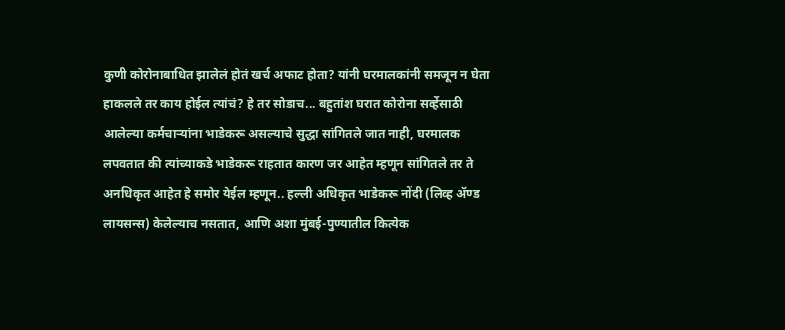कुणी कोरोनाबाधित झालेलं होतं खर्च अफाट होता? यांनी घरमालकांनी समजून न घेता हाकलले तर काय होईल त्यांचं? हे तर सोडाच... बहुतांश घरात कोरोना सर्व्हेसाठी आलेल्या कर्मचाऱ्यांना भाडेकरू असल्याचे सुद्धा सांगितले जात नाही, घरमालक लपवतात की त्यांच्याकडे भाडेकरू राहतात कारण जर आहेत म्हणून सांगितले तर ते अनधिकृत आहेत हे समोर येईल म्हणून.. हल्ली अधिकृत भाडेकरू नोंदी (लिव्ह अ‍ॅण्ड लायसन्स) केलेल्याच नसतात, आणि अशा मुंबई-पुण्यातील कित्येक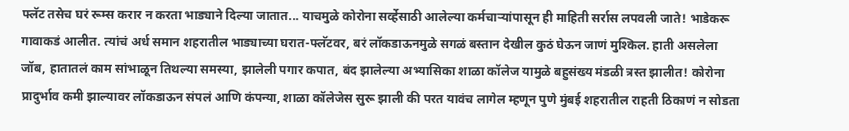फ्लॅट तसेच घरं रूम्स करार न करता भाड्याने दिल्या जातात... याचमुळे कोरोना सर्व्हेसाठी आलेल्या कर्मचाऱ्यांपासून ही माहिती सर्रास लपवली जाते! भाडेकरू गावाकडं आलीत. त्यांचं अर्ध समान शहरातील भाड्याच्या घरात-फ्लॅटवर, बरं लॉकडाऊनमुळे सगळं बस्तान देखील कुठं घेऊन जाणं मुश्किल. हाती असलेला जॉब, हातातलं काम सांभाळून तिथल्या समस्या, झालेली पगार कपात, बंद झालेल्या अभ्यासिका शाळा कॉलेज यामुळे बहुसंख्य मंडळी त्रस्त झालीत! कोरोना प्रादुर्भाव कमी झाल्यावर लॉकडाऊन संपलं आणि कंपन्या, शाळा कॉलेजेस सुरू झाली की परत यावंच लागेल म्हणून पुणे मुंबई शहरातील राहती ठिकाणं न सोडता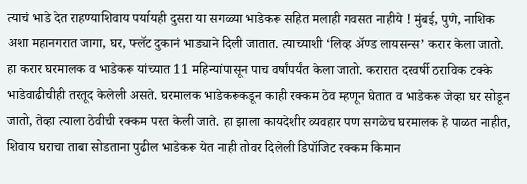त्याचं भाडे देत राहण्याशिवाय पर्यायही दुसरा या सगळ्या भाडेकरू सहित मलाही गवसत नाहीये ! मुंबई, पुणे, नाशिक अशा महानगरात जागा, घर, फ्लॅट दुकानं भाड्याने दिली जातात. त्याच्याशी ‘लिव्ह अ‍ॅण्ड लायसन्स’ करार केला जातो. हा करार घरमालक व भाडेकरू यांच्यात 11 महिन्यांपासून पाच वर्षांपर्यंत केला जातो. करारात दरवर्षी ठराविक टक्के भाडेवाढीचीही तरतूद केलेली असते. घरमालक भाडेकरूकडून काही रक्कम ठेव म्हणून घेतात व भाडेकरू जेव्हा घर सोडून जातो, तेव्हा त्याला ठेवीची रक्कम परत केली जाते. हा झाला कायदेशीर व्यवहार पण सगळेच घरमालक हे पाळत नाहीत, शिवाय घराचा ताबा सोडताना पुढील भाडेकरू येत नाही तोवर दिलेली डिपॉजिट रक्कम किमान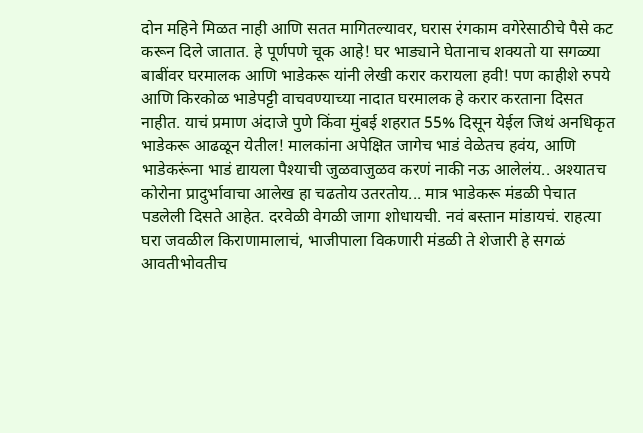दोन महिने मिळत नाही आणि सतत मागितल्यावर, घरास रंगकाम वगेरेसाठीचे पैसे कट करून दिले जातात. हे पूर्णपणे चूक आहे! घर भाड्याने घेतानाच शक्यतो या सगळ्या बाबींवर घरमालक आणि भाडेकरू यांनी लेखी करार करायला हवी! पण काहीशे रुपये आणि किरकोळ भाडेपट्टी वाचवण्याच्या नादात घरमालक हे करार करताना दिसत नाहीत. याचं प्रमाण अंदाजे पुणे किंवा मुंबई शहरात 55% दिसून येईल जिथं अनधिकृत भाडेकरू आढळून येतील! मालकांना अपेक्षित जागेच भाडं वेळेतच हवंय, आणि भाडेकरूंना भाडं द्यायला पैश्याची जुळवाजुळव करणं नाकी नऊ आलेलंय.. अश्यातच कोरोना प्रादुर्भावाचा आलेख हा चढतोय उतरतोय... मात्र भाडेकरू मंडळी पेचात पडलेली दिसते आहेत. दरवेळी वेगळी जागा शोधायची. नवं बस्तान मांडायचं. राहत्या घरा जवळील किराणामालाचं, भाजीपाला विकणारी मंडळी ते शेजारी हे सगळं आवतीभोवतीच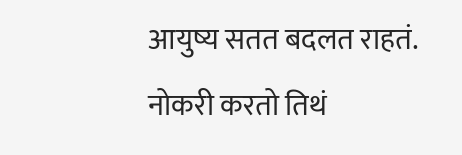आयुष्य सतत बदलत राहतं. नोकरी करतो तिथं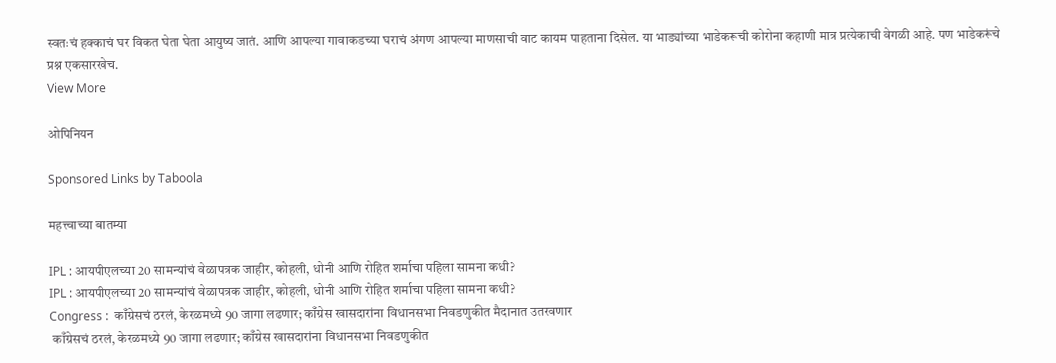स्वतःचं हक्काचं घर विकत घेता घेता आयुष्य जातं. आणि आपल्या गावाकडच्या घराचं अंगण आपल्या माणसाची वाट कायम पाहताना दिसेल. या भाड्यांच्या भाडेकरूची कोरोना कहाणी मात्र प्रत्येकाची वेगळी आहे. पण भाडेकरूंचे प्रश्न एकसारखेच.
View More

ओपिनियन

Sponsored Links by Taboola

महत्त्वाच्या बातम्या

IPL : आयपीएलच्या 20 सामन्यांचं वेळापत्रक जाहीर, कोहली, धोनी आणि रोहित शर्माचा पहिला सामना कधी?
IPL : आयपीएलच्या 20 सामन्यांचं वेळापत्रक जाहीर, कोहली, धोनी आणि रोहित शर्माचा पहिला सामना कधी?
Congress :  काँग्रेसचं ठरलं, केरळमध्ये 90 जागा लढणार; काँग्रेस खासदारांना विधानसभा निवडणुकीत मैदानात उतरवणार
 काँग्रेसचं ठरलं, केरळमध्ये 90 जागा लढणार; काँग्रेस खासदारांना विधानसभा निवडणुकीत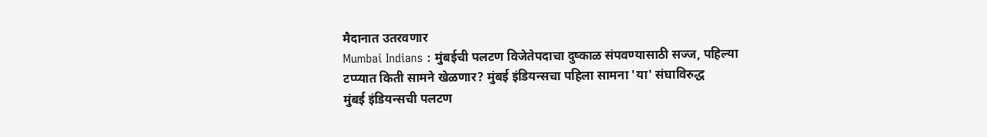मैदानात उतरवणार
Mumbai Indians : मुंबईची पलटण विजेतेपदाचा दुष्काळ संपवण्यासाठी सज्ज, पहिल्या टप्प्यात किती सामने खेळणार? मुंबई इंडियन्सचा पहिला सामना 'या' संघाविरुद्ध
मुंबई इंडियन्सची पलटण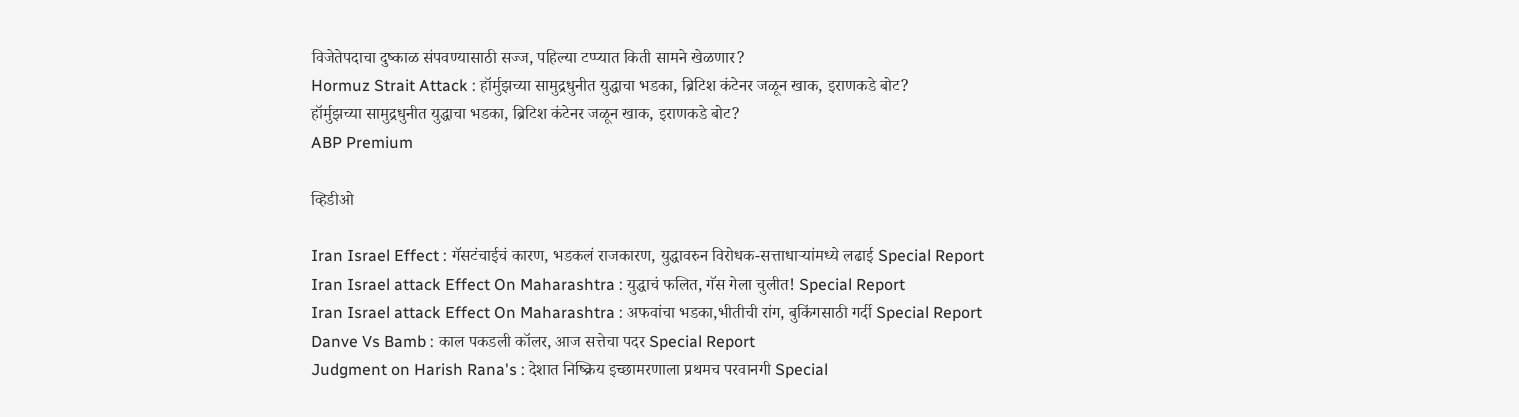विजेतेपदाचा दुष्काळ संपवण्यासाठी सज्ज, पहिल्या टप्प्यात किती सामने खेळणार?
Hormuz Strait Attack : हॉर्मुझच्या सामुद्रधुनीत युद्धाचा भडका, ब्रिटिश कंटेनर जळून खाक, इराणकडे बोट?
हॉर्मुझच्या सामुद्रधुनीत युद्धाचा भडका, ब्रिटिश कंटेनर जळून खाक, इराणकडे बोट?
ABP Premium

व्हिडीओ

Iran Israel Effect : गॅसटंचाईचं कारण, भडकलं राजकारण, युद्धावरुन विरोधक-सत्ताधाऱ्यांमध्ये लढाई Special Report
Iran Israel attack Effect On Maharashtra : युद्धाचं फलित, गॅस गेला चुलीत! Special Report
Iran Israel attack Effect On Maharashtra : अफवांचा भडका,भीतीची रांग, बुकिंगसाठी गर्दी Special Report
Danve Vs Bamb : काल पकडली कॉलर, आज सत्तेचा पदर Special Report
Judgment on Harish Rana's : देशात निष्क्रिय इच्छामरणाला प्रथमच परवानगी Special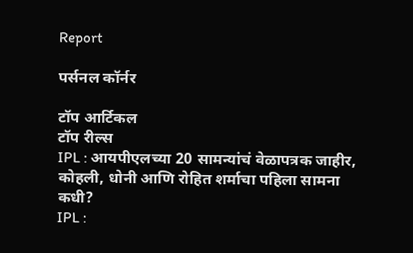Report

पर्सनल कॉर्नर

टॉप आर्टिकल
टॉप रील्स
IPL : आयपीएलच्या 20 सामन्यांचं वेळापत्रक जाहीर, कोहली, धोनी आणि रोहित शर्माचा पहिला सामना कधी?
IPL :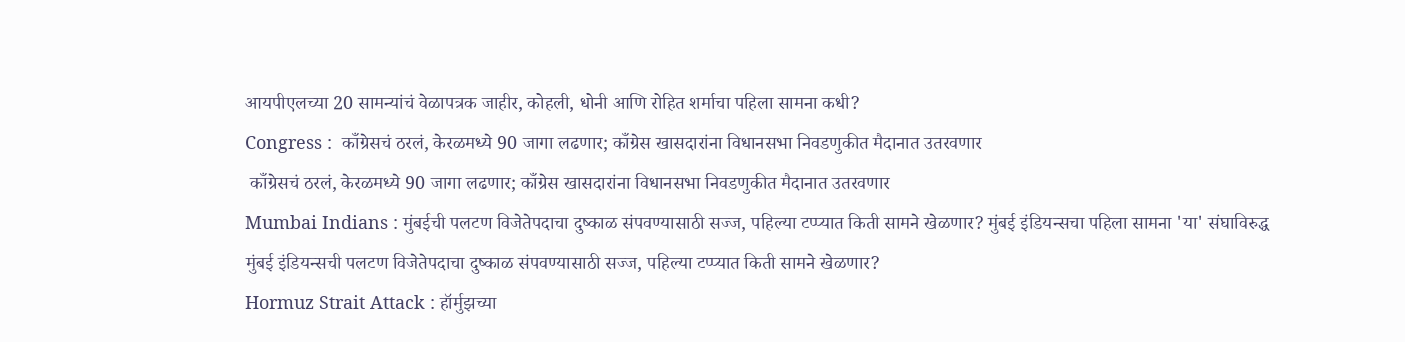आयपीएलच्या 20 सामन्यांचं वेळापत्रक जाहीर, कोहली, धोनी आणि रोहित शर्माचा पहिला सामना कधी?
Congress :  काँग्रेसचं ठरलं, केरळमध्ये 90 जागा लढणार; काँग्रेस खासदारांना विधानसभा निवडणुकीत मैदानात उतरवणार
 काँग्रेसचं ठरलं, केरळमध्ये 90 जागा लढणार; काँग्रेस खासदारांना विधानसभा निवडणुकीत मैदानात उतरवणार
Mumbai Indians : मुंबईची पलटण विजेतेपदाचा दुष्काळ संपवण्यासाठी सज्ज, पहिल्या टप्प्यात किती सामने खेळणार? मुंबई इंडियन्सचा पहिला सामना 'या' संघाविरुद्ध
मुंबई इंडियन्सची पलटण विजेतेपदाचा दुष्काळ संपवण्यासाठी सज्ज, पहिल्या टप्प्यात किती सामने खेळणार?
Hormuz Strait Attack : हॉर्मुझच्या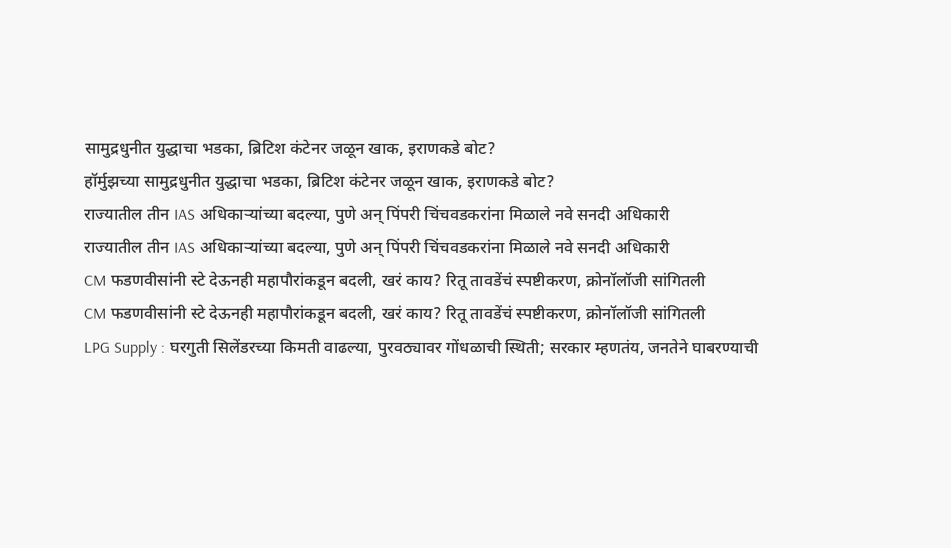सामुद्रधुनीत युद्धाचा भडका, ब्रिटिश कंटेनर जळून खाक, इराणकडे बोट?
हॉर्मुझच्या सामुद्रधुनीत युद्धाचा भडका, ब्रिटिश कंटेनर जळून खाक, इराणकडे बोट?
राज्यातील तीन IAS अधिकाऱ्यांच्या बदल्या, पुणे अन् पिंपरी चिंचवडकरांना मिळाले नवे सनदी अधिकारी
राज्यातील तीन IAS अधिकाऱ्यांच्या बदल्या, पुणे अन् पिंपरी चिंचवडकरांना मिळाले नवे सनदी अधिकारी
CM फडणवीसांनी स्टे देऊनही महापौरांकडून बदली, खरं काय? रितू तावडेंचं स्पष्टीकरण, क्रोनॉलॉजी सांगितली
CM फडणवीसांनी स्टे देऊनही महापौरांकडून बदली, खरं काय? रितू तावडेंचं स्पष्टीकरण, क्रोनॉलॉजी सांगितली
LPG Supply : घरगुती सिलेंडरच्या किमती वाढल्या, पुरवठ्यावर गोंधळाची स्थिती; सरकार म्हणतंय, जनतेने घाबरण्याची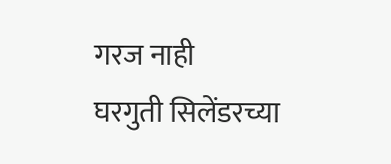गरज नाही
घरगुती सिलेंडरच्या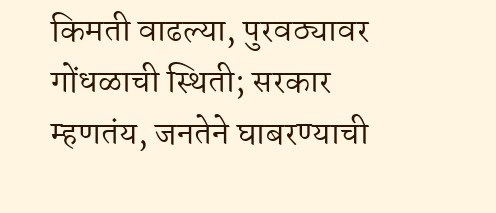किमती वाढल्या, पुरवठ्यावर गोंधळाची स्थिती; सरकार म्हणतंय, जनतेने घाबरण्याची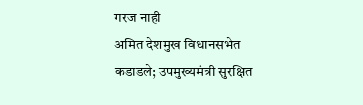गरज नाही
अमित देशमुख विधानसभेत कडाडले; उपमुख्यमंत्री सुरक्षित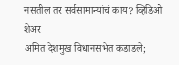नसतील तर सर्वसामान्यांचं काय? व्हिडिओ शेअर
अमित देशमुख विधानसभेत कडाडले;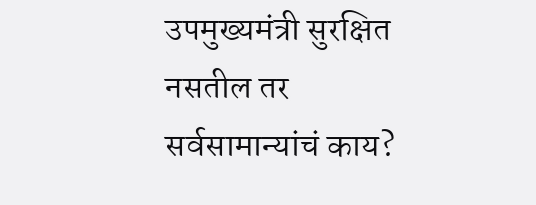उपमुख्यमंत्री सुरक्षित नसतील तर सर्वसामान्यांचं काय?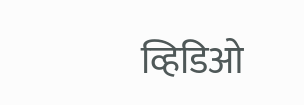व्हिडिओ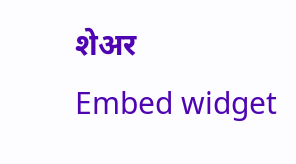शेअर
Embed widget